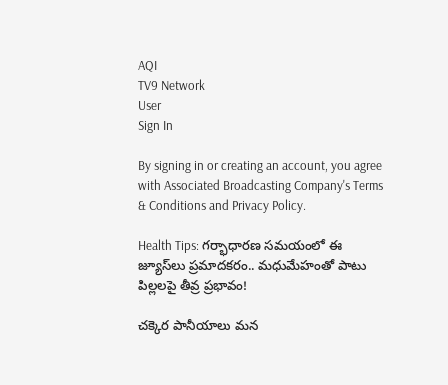AQI
TV9 Network
User
Sign In

By signing in or creating an account, you agree with Associated Broadcasting Company's Terms & Conditions and Privacy Policy.

Health Tips: గర్భాధారణ సమయంలో ఈ జ్యూస్‌లు ప్రమాదకరం.. మధుమేహంతో పాటు పిల్లలపై తీవ్ర ప్రభావం!

చక్కెర పానీయాలు మన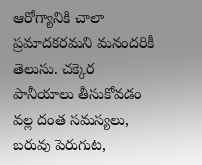ఆరోగ్యానికి చాలా ప్రమాదకరమని మనందరికీ తెలుసు. చక్కెర పానీయాలు తీసుకోవడం వల్ల దంత సమస్యలు, బరువు పెరుగుట,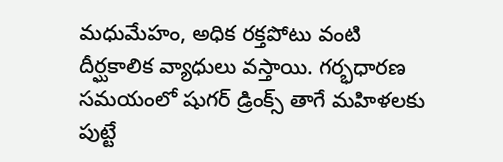మధుమేహం, అధిక రక్తపోటు వంటి దీర్ఘకాలిక వ్యాధులు వస్తాయి. గర్భధారణ సమయంలో షుగర్ డ్రింక్స్ తాగే మహిళలకు పుట్టే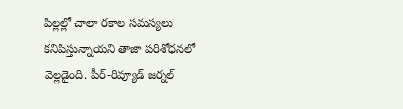పిల్లల్లో చాలా రకాల సమస్యలు కనిపిస్తున్నాయని తాజా పరిశోధనలో వెల్లడైంది. పీర్-రివ్యూడ్ జర్నల్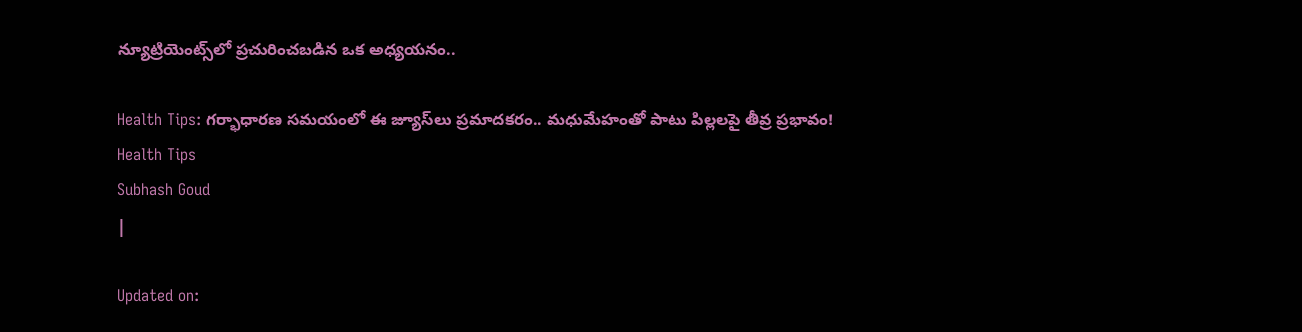న్యూట్రియెంట్స్‌లో ప్రచురించబడిన ఒక అధ్యయనం..

Health Tips: గర్భాధారణ సమయంలో ఈ జ్యూస్‌లు ప్రమాదకరం.. మధుమేహంతో పాటు పిల్లలపై తీవ్ర ప్రభావం!
Health Tips
Subhash Goud
|

Updated on: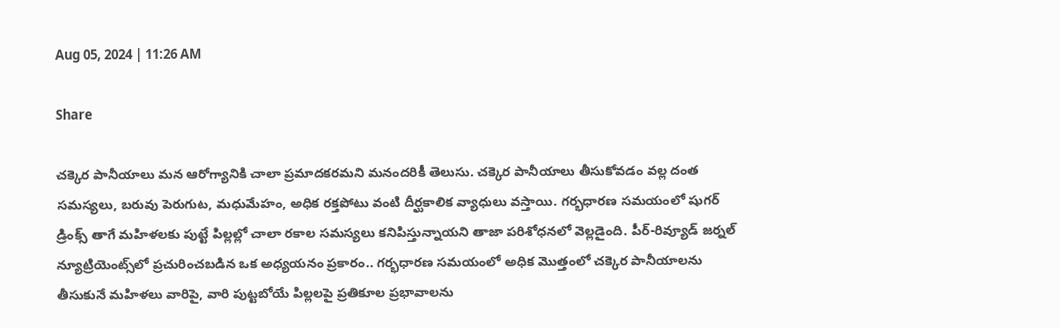Aug 05, 2024 | 11:26 AM

Share

చక్కెర పానీయాలు మన ఆరోగ్యానికి చాలా ప్రమాదకరమని మనందరికీ తెలుసు. చక్కెర పానీయాలు తీసుకోవడం వల్ల దంత సమస్యలు, బరువు పెరుగుట, మధుమేహం, అధిక రక్తపోటు వంటి దీర్ఘకాలిక వ్యాధులు వస్తాయి. గర్భధారణ సమయంలో షుగర్ డ్రింక్స్ తాగే మహిళలకు పుట్టే పిల్లల్లో చాలా రకాల సమస్యలు కనిపిస్తున్నాయని తాజా పరిశోధనలో వెల్లడైంది. పీర్-రివ్యూడ్ జర్నల్ న్యూట్రియెంట్స్‌లో ప్రచురించబడిన ఒక అధ్యయనం ప్రకారం.. గర్భధారణ సమయంలో అధిక మొత్తంలో చక్కెర పానీయాలను తీసుకునే మహిళలు వారిపై, వారి పుట్టబోయే పిల్లలపై ప్రతికూల ప్రభావాలను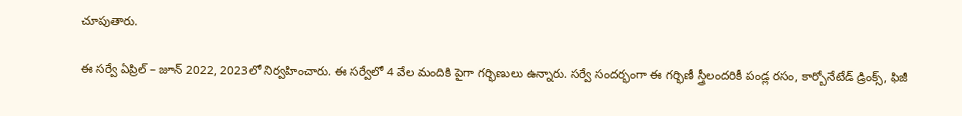చూపుతారు.

ఈ సర్వే ఏప్రిల్ – జూన్ 2022, 2023లో నిర్వహించారు. ఈ సర్వేలో 4 వేల మందికి పైగా గర్భిణులు ఉన్నారు. సర్వే సందర్భంగా ఈ గర్భిణీ స్త్రీలందరికీ పండ్ల రసం, కార్బోనేటేడ్ డ్రింక్స్, ఫిజీ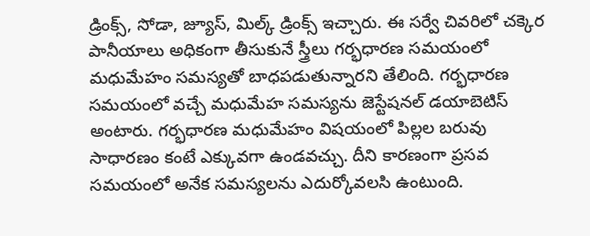డ్రింక్స్, సోడా, జ్యూస్, మిల్క్ డ్రింక్స్ ఇచ్చారు. ఈ సర్వే చివరిలో చక్కెర పానీయాలు అధికంగా తీసుకునే స్త్రీలు గర్భధారణ సమయంలో మధుమేహం సమస్యతో బాధపడుతున్నారని తేలింది. గర్భధారణ సమయంలో వచ్చే మధుమేహ సమస్యను జెస్టేషనల్ డయాబెటిస్ అంటారు. గర్భధారణ మధుమేహం విషయంలో పిల్లల బరువు సాధారణం కంటే ఎక్కువగా ఉండవచ్చు. దీని కారణంగా ప్రసవ సమయంలో అనేక సమస్యలను ఎదుర్కోవలసి ఉంటుంది.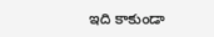ఇది కాకుండా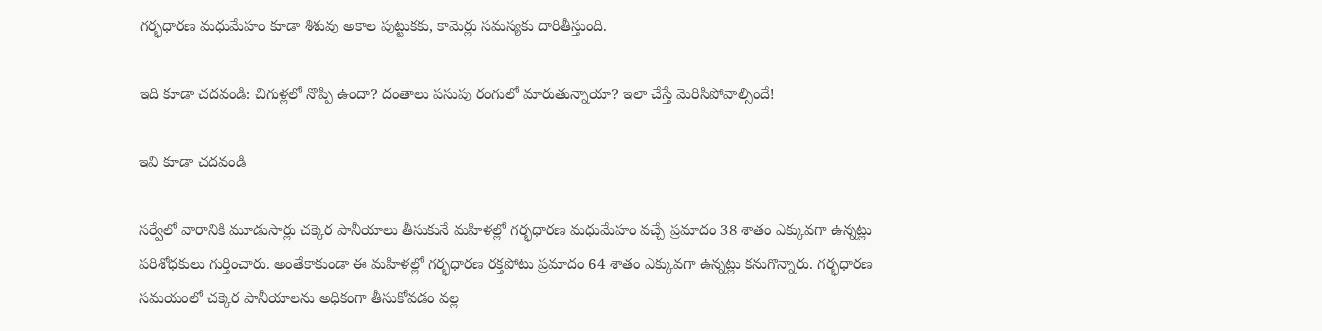గర్భధారణ మధుమేహం కూడా శిశువు అకాల పుట్టుకకు, కామెర్లు సమస్యకు దారితీస్తుంది.

ఇది కూడా చదవండి: చిగుళ్లలో నొప్పి ఉందా? దంతాలు పసుపు రంగులో మారుతున్నాయా? ఇలా చేస్తే మెరిసిపోవాల్సిందే!

ఇవి కూడా చదవండి

సర్వేలో వారానికి మూడుసార్లు చక్కెర పానీయాలు తీసుకునే మహిళల్లో గర్భధారణ మధుమేహం వచ్చే ప్రమాదం 38 శాతం ఎక్కువగా ఉన్నట్లు పరిశోధకులు గుర్తించారు. అంతేకాకుండా ఈ మహిళల్లో గర్భధారణ రక్తపోటు ప్రమాదం 64 శాతం ఎక్కువగా ఉన్నట్లు కనుగొన్నారు. గర్భధారణ సమయంలో చక్కెర పానీయాలను అధికంగా తీసుకోవడం వల్ల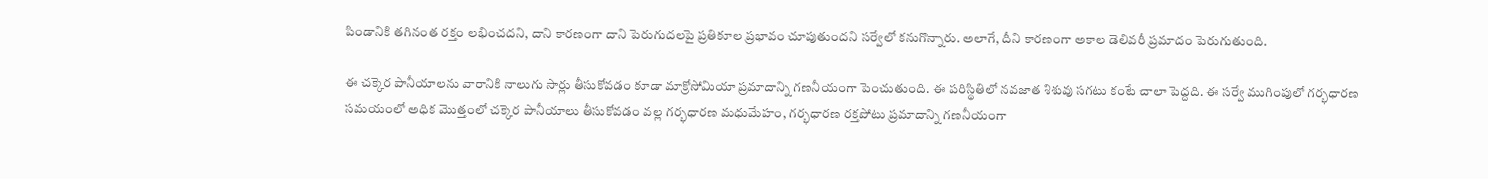పిండానికి తగినంత రక్తం లభించదని, దాని కారణంగా దాని పెరుగుదలపై ప్రతికూల ప్రభావం చూపుతుందని సర్వేలో కనుగొన్నారు. అలాగే, దీని కారణంగా అకాల డెలివరీ ప్రమాదం పెరుగుతుంది.

ఈ చక్కెర పానీయాలను వారానికి నాలుగు సార్లు తీసుకోవడం కూడా మాక్రోసోమియా ప్రమాదాన్ని గణనీయంగా పెంచుతుంది. ఈ పరిస్థితిలో నవజాత శిశువు సగటు కంటే చాలా పెద్దది. ఈ సర్వే ముగింపులో గర్భధారణ సమయంలో అధిక మొత్తంలో చక్కెర పానీయాలు తీసుకోవడం వల్ల గర్భధారణ మధుమేహం, గర్భధారణ రక్తపోటు ప్రమాదాన్ని గణనీయంగా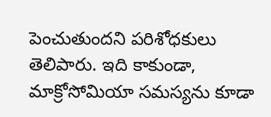పెంచుతుందని పరిశోధకులు తెలిపారు. ఇది కాకుండా, మాక్రోసోమియా సమస్యను కూడా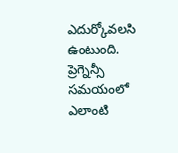ఎదుర్కోవలసి ఉంటుంది. ప్రెగ్నెన్సీ సమయంలో ఎలాంటి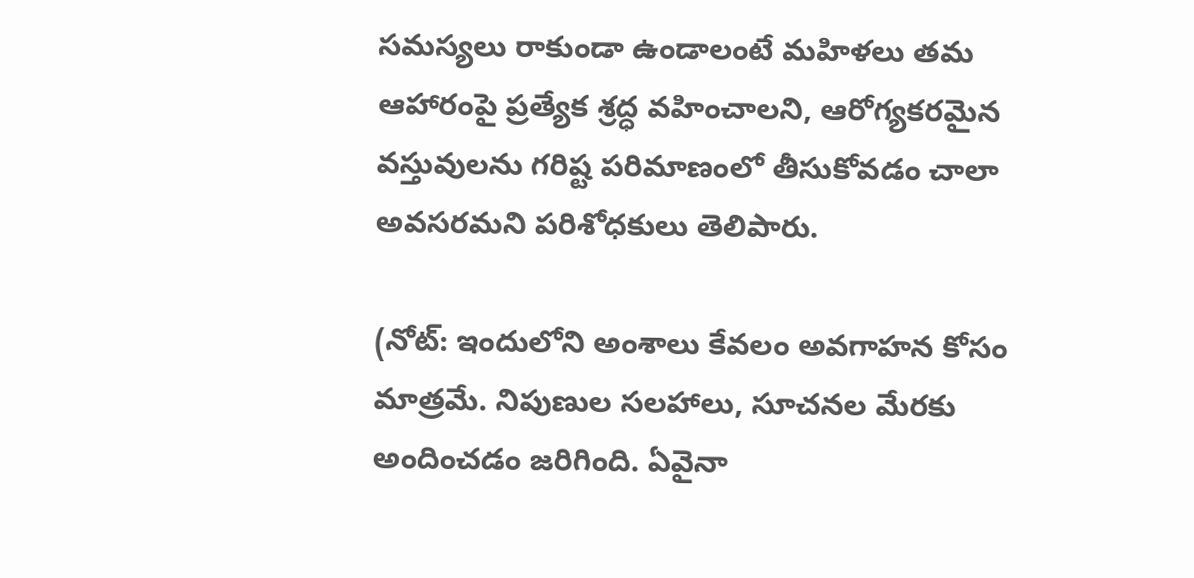సమస్యలు రాకుండా ఉండాలంటే మహిళలు తమ ఆహారంపై ప్రత్యేక శ్రద్ధ వహించాలని, ఆరోగ్యకరమైన వస్తువులను గరిష్ట పరిమాణంలో తీసుకోవడం చాలా అవసరమని పరిశోధకులు తెలిపారు.

(నోట్‌: ఇందులోని అంశాలు కేవలం అవగాహన కోసం మాత్రమే. నిపుణుల సలహాలు, సూచనల మేరకు అందించడం జరిగింది. ఏవైనా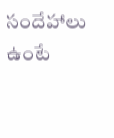సందేహాలు ఉంటే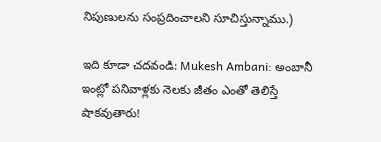నిపుణులను సంప్రదించాలని సూచిస్తున్నాము.)

ఇది కూడా చదవండి: Mukesh Ambani: అంబానీ ఇంట్లో పనివాళ్లకు నెలకు జీతం ఎంతో తెలిస్తే షాకవుతారు!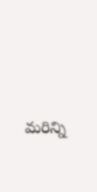మరిన్ని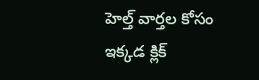హెల్త్ వార్తల కోసం ఇక్కడ క్లిక్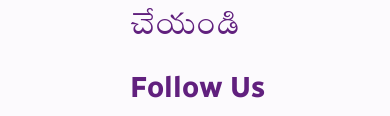చేయండి

Follow Us